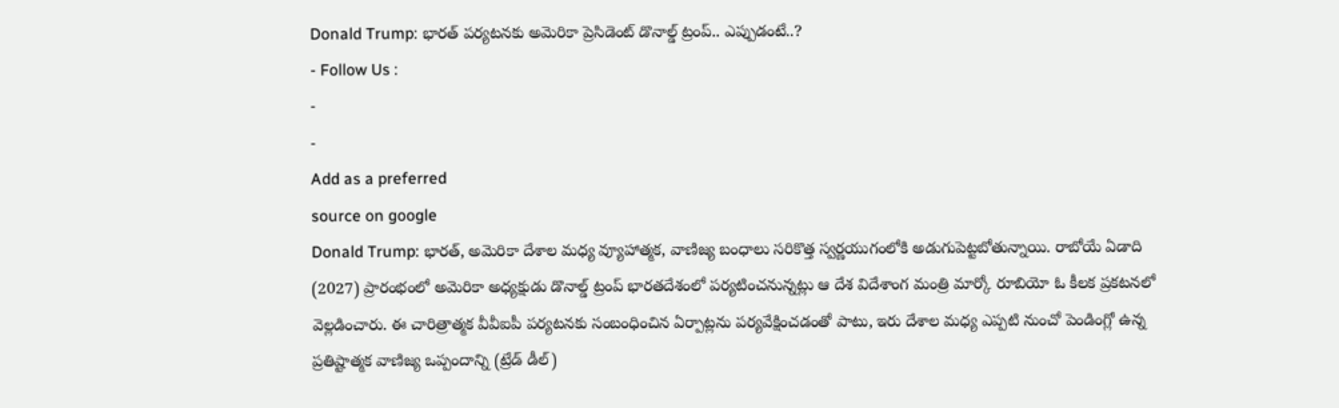Donald Trump: భారత్ పర్యటనకు అమెరికా ప్రెసిడెంట్ డొనాల్డ్ ట్రంప్.. ఎప్పుడంటే..?
- Follow Us :
-
-
Add as a preferred
source on google
Donald Trump: భారత్, అమెరికా దేశాల మధ్య వ్యూహాత్మక, వాణిజ్య బంధాలు సరికొత్త స్వర్ణయుగంలోకి అడుగుపెట్టబోతున్నాయి. రాబోయే ఏడాది (2027) ప్రారంభంలో అమెరికా అధ్యక్షుడు డొనాల్డ్ ట్రంప్ భారతదేశంలో పర్యటించనున్నట్లు ఆ దేశ విదేశాంగ మంత్రి మార్కో రూబియో ఓ కీలక ప్రకటనలో వెల్లడించారు. ఈ చారిత్రాత్మక వీవీఐపీ పర్యటనకు సంబంధించిన ఏర్పాట్లను పర్యవేక్షించడంతో పాటు, ఇరు దేశాల మధ్య ఎప్పటి నుంచో పెండింగ్లో ఉన్న ప్రతిష్టాత్మక వాణిజ్య ఒప్పందాన్ని (ట్రేడ్ డీల్)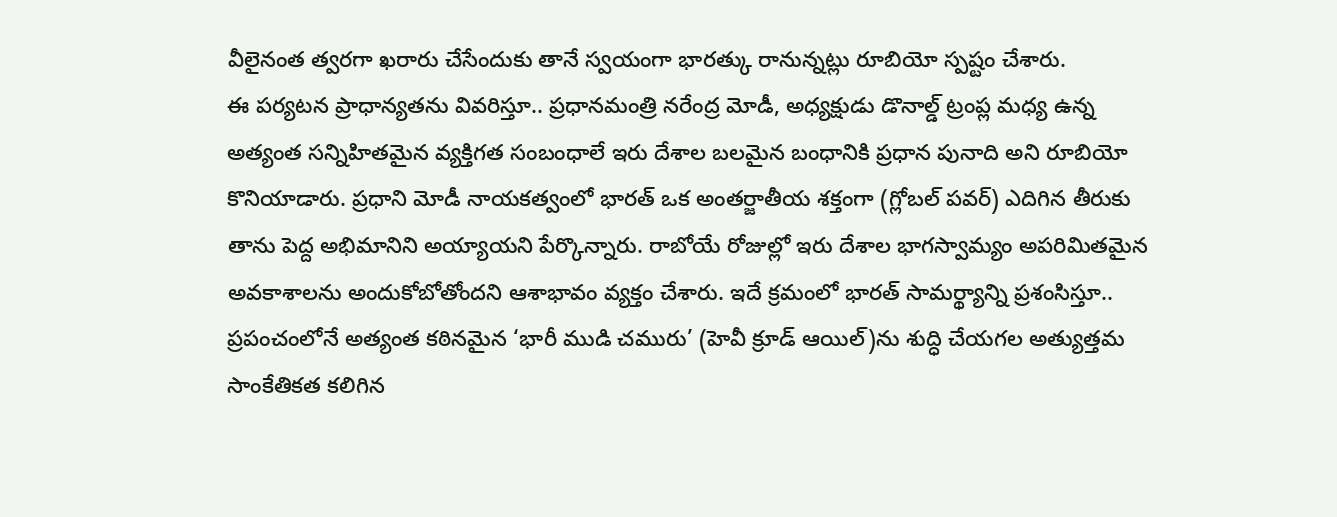వీలైనంత త్వరగా ఖరారు చేసేందుకు తానే స్వయంగా భారత్కు రానున్నట్లు రూబియో స్పష్టం చేశారు.
ఈ పర్యటన ప్రాధాన్యతను వివరిస్తూ.. ప్రధానమంత్రి నరేంద్ర మోడీ, అధ్యక్షుడు డొనాల్డ్ ట్రంప్ల మధ్య ఉన్న అత్యంత సన్నిహితమైన వ్యక్తిగత సంబంధాలే ఇరు దేశాల బలమైన బంధానికి ప్రధాన పునాది అని రూబియో కొనియాడారు. ప్రధాని మోడీ నాయకత్వంలో భారత్ ఒక అంతర్జాతీయ శక్తంగా (గ్లోబల్ పవర్) ఎదిగిన తీరుకు తాను పెద్ద అభిమానిని అయ్యాయని పేర్కొన్నారు. రాబోయే రోజుల్లో ఇరు దేశాల భాగస్వామ్యం అపరిమితమైన అవకాశాలను అందుకోబోతోందని ఆశాభావం వ్యక్తం చేశారు. ఇదే క్రమంలో భారత్ సామర్థ్యాన్ని ప్రశంసిస్తూ.. ప్రపంచంలోనే అత్యంత కఠినమైన ‘భారీ ముడి చమురు’ (హెవీ క్రూడ్ ఆయిల్)ను శుద్ధి చేయగల అత్యుత్తమ సాంకేతికత కలిగిన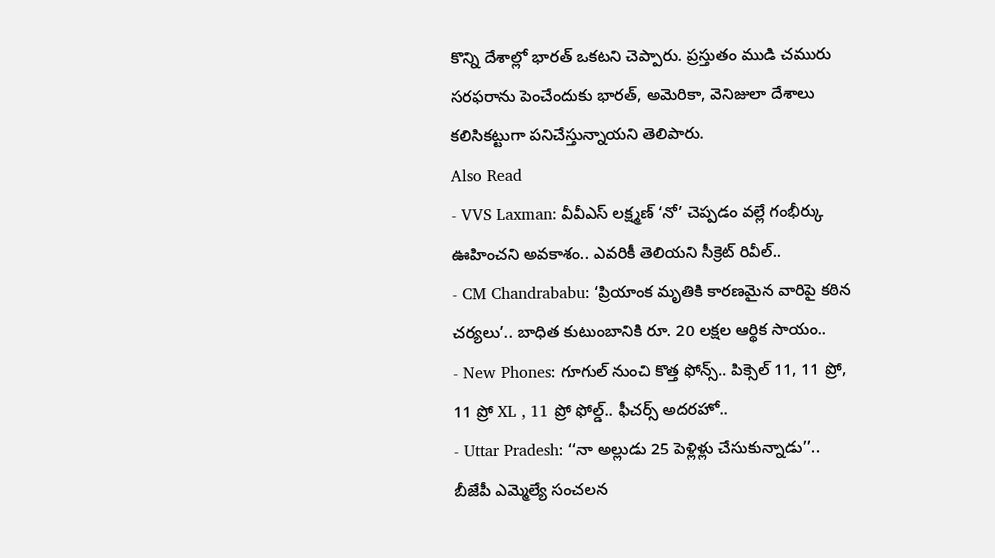కొన్ని దేశాల్లో భారత్ ఒకటని చెప్పారు. ప్రస్తుతం ముడి చమురు సరఫరాను పెంచేందుకు భారత్, అమెరికా, వెనిజులా దేశాలు కలిసికట్టుగా పనిచేస్తున్నాయని తెలిపారు.
Also Read
- VVS Laxman: వీవీఎస్ లక్ష్మణ్ ‘నో’ చెప్పడం వల్లే గంభీర్కు ఊహించని అవకాశం.. ఎవరికీ తెలియని సీక్రెట్ రివీల్..
- CM Chandrababu: ‘ప్రియాంక మృతికి కారణమైన వారిపై కఠిన చర్యలు’.. బాధిత కుటుంబానికి రూ. 20 లక్షల ఆర్థిక సాయం..
- New Phones: గూగుల్ నుంచి కొత్త ఫోన్స్.. పిక్సెల్ 11, 11 ప్రో, 11 ప్రో XL , 11 ప్రో ఫోల్డ్.. ఫీచర్స్ అదరహో..
- Uttar Pradesh: ‘‘నా అల్లుడు 25 పెళ్లిళ్లు చేసుకున్నాడు’’.. బీజేపీ ఎమ్మెల్యే సంచలన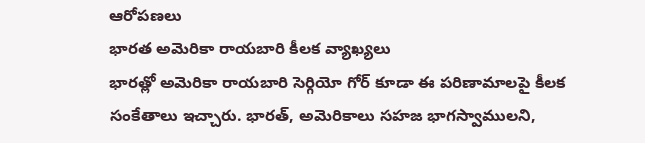ఆరోపణలు
భారత అమెరికా రాయబారి కీలక వ్యాఖ్యలు
భారత్లో అమెరికా రాయబారి సెర్గియో గోర్ కూడా ఈ పరిణామాలపై కీలక సంకేతాలు ఇచ్చారు. భారత్, అమెరికాలు సహజ భాగస్వాములని,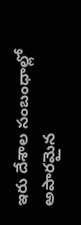ఇరు దేశాల సంబంధాల్లో అపారమైన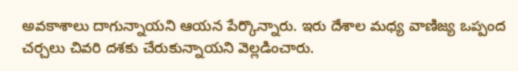అవకాశాలు దాగున్నాయని ఆయన పేర్కొన్నారు. ఇరు దేశాల మధ్య వాణిజ్య ఒప్పంద చర్చలు చివరి దశకు చేరుకున్నాయని వెల్లడించారు.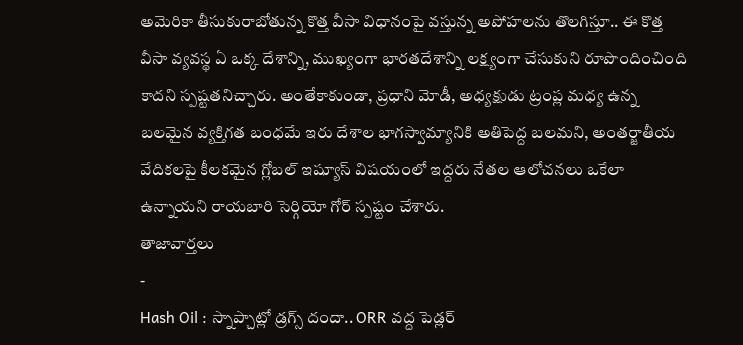అమెరికా తీసుకురాబోతున్న కొత్త వీసా విధానంపై వస్తున్న అపోహలను తొలగిస్తూ.. ఈ కొత్త వీసా వ్యవస్థ ఏ ఒక్క దేశాన్ని, ముఖ్యంగా భారతదేశాన్ని లక్ష్యంగా చేసుకుని రూపొందించింది కాదని స్పష్టతనిచ్చారు. అంతేకాకుండా, ప్రధాని మోడీ, అధ్యక్షుడు ట్రంప్ల మధ్య ఉన్న బలమైన వ్యక్తిగత బంధమే ఇరు దేశాల భాగస్వామ్యానికి అతిపెద్ద బలమని, అంతర్జాతీయ వేదికలపై కీలకమైన గ్లోబల్ ఇష్యూస్ విషయంలో ఇద్దరు నేతల ఆలోచనలు ఒకేలా ఉన్నాయని రాయబారి సెర్గియో గోర్ స్పష్టం చేశారు.
తాజావార్తలు
-
Hash Oil : స్నాప్చాట్లో డ్రగ్స్ దందా.. ORR వద్ద పెడ్లర్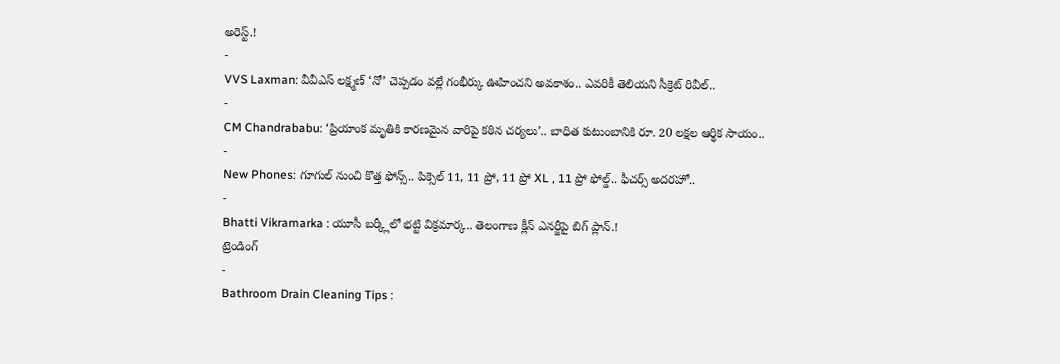అరెస్ట్.!
-
VVS Laxman: వీవీఎస్ లక్ష్మణ్ ‘నో’ చెప్పడం వల్లే గంభీర్కు ఊహించని అవకాశం.. ఎవరికీ తెలియని సీక్రెట్ రివీల్..
-
CM Chandrababu: ‘ప్రియాంక మృతికి కారణమైన వారిపై కఠిన చర్యలు’.. బాధిత కుటుంబానికి రూ. 20 లక్షల ఆర్థిక సాయం..
-
New Phones: గూగుల్ నుంచి కొత్త ఫోన్స్.. పిక్సెల్ 11, 11 ప్రో, 11 ప్రో XL , 11 ప్రో ఫోల్డ్.. ఫీచర్స్ అదరహో..
-
Bhatti Vikramarka : యూసీ బర్క్లీలో భట్టి విక్రమార్క.. తెలంగాణ క్లీన్ ఎనర్జీపై బిగ్ ప్లాన్.!
ట్రెండింగ్
-
Bathroom Drain Cleaning Tips :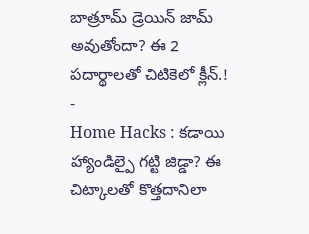బాత్రూమ్ డ్రెయిన్ జామ్ అవుతోందా? ఈ 2 పదార్థాలతో చిటికెలో క్లీన్.!
-
Home Hacks : కడాయి హ్యాండిల్పై గట్టి జిడ్డా? ఈ చిట్కాలతో కొత్తదానిలా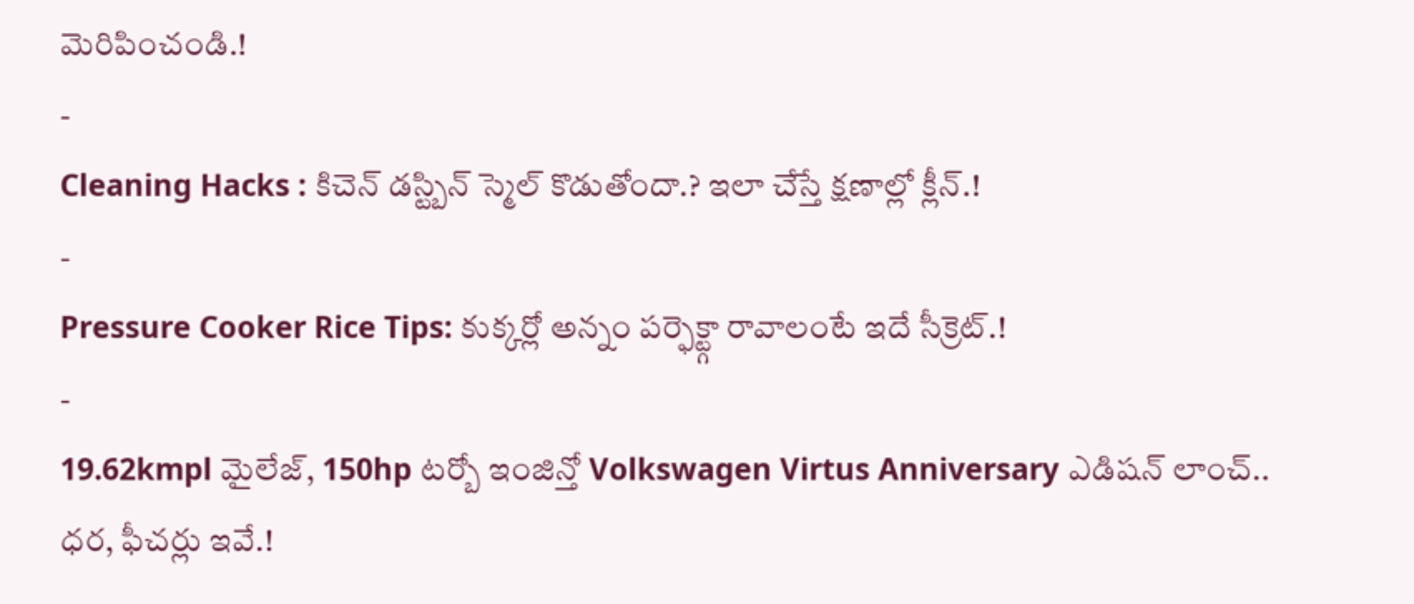మెరిపించండి.!
-
Cleaning Hacks : కిచెన్ డస్ట్బిన్ స్మెల్ కొడుతోందా.? ఇలా చేస్తే క్షణాల్లో క్లీన్.!
-
Pressure Cooker Rice Tips: కుక్కర్లో అన్నం పర్ఫెక్ట్గా రావాలంటే ఇదే సీక్రెట్.!
-
19.62kmpl మైలేజ్, 150hp టర్బో ఇంజిన్తో Volkswagen Virtus Anniversary ఎడిషన్ లాంచ్.. ధర, ఫీచర్లు ఇవే.!